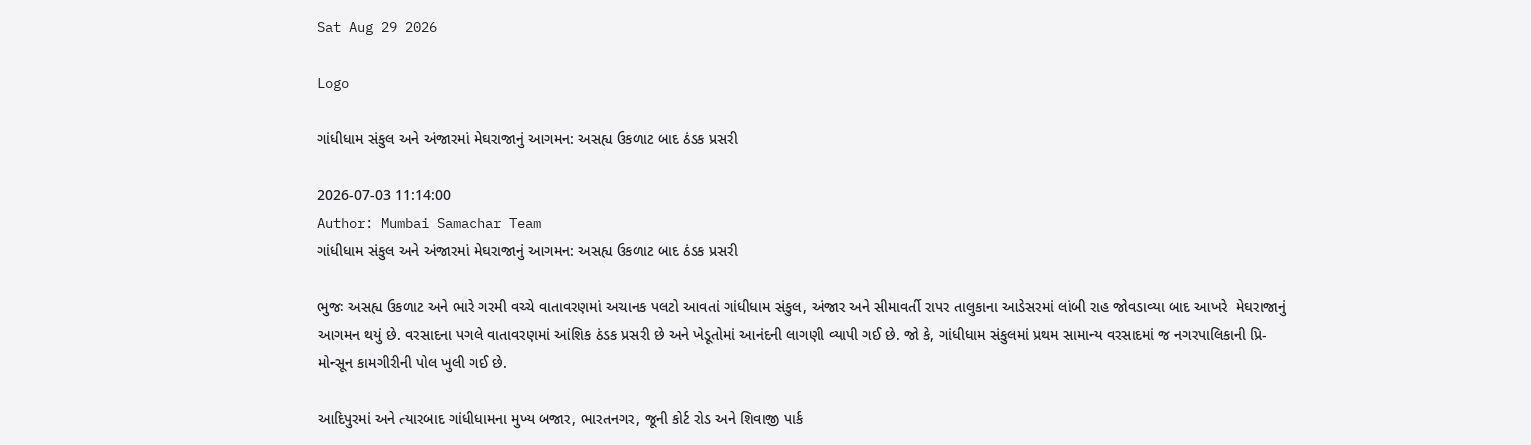Sat Aug 29 2026

Logo

ગાંધીધામ સંકુલ અને અંજારમાં મેઘરાજાનું આગમન: અસહ્ય ઉકળાટ બાદ ઠંડક પ્રસરી

2026-07-03 11:14:00
Author: Mumbai Samachar Team
ગાંધીધામ સંકુલ અને અંજારમાં મેઘરાજાનું આગમન: અસહ્ય ઉકળાટ બાદ ઠંડક પ્રસરી

ભુજઃ અસહ્ય ઉકળાટ અને ભારે ગરમી વચ્ચે વાતાવરણમાં અચાનક પલટો આવતાં ગાંધીધામ સંકુલ, અંજાર અને સીમાવર્તી રાપર તાલુકાના આડેસરમાં લાંબી રાહ જોવડાવ્યા બાદ આખરે  મેઘરાજાનું આગમન થયું છે. વરસાદના પગલે વાતાવરણમાં આંશિક ઠંડક પ્રસરી છે અને ખેડૂતોમાં આનંદની લાગણી વ્યાપી ગઈ છે. જો કે, ગાંધીધામ સંકુલમાં પ્રથમ સામાન્ય વરસાદમાં જ નગરપાલિકાની પ્રિ-મોન્સૂન કામગીરીની પોલ ખુલી ગઈ છે.

આદિપુરમાં અને ત્યારબાદ ગાંધીધામના મુખ્ય બજાર, ભારતનગર, જૂની કોર્ટ રોડ અને શિવાજી પાર્ક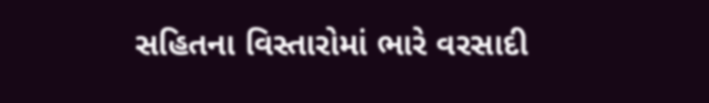સહિતના વિસ્તારોમાં ભારે વરસાદી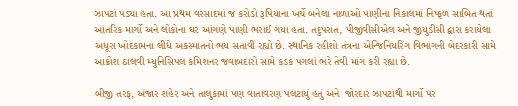ઝાપટાં પડ્યા હતા. આ પ્રથમ વરસાદમાં જ કરોડો રૂપિયાના ખર્ચે બનેલા નાળાઓ પાણીના નિકાલમાં નિષ્ફળ સાબિત થતાં આંતરિક માર્ગો અને લોકોના ઘર આંગણે પાણી ભરાઈ ગયા હતા. તદુપરાંત, પીજીવીસીએલ અને જીયુડીસી દ્વારા કરાયેલા અધૂરા ખોદકામના લીધે અકસ્માતનો ભય સતાવી રહ્યો છે. સ્થાનિક રહીશો તંત્રના એન્જિનિયરિંગ વિભાગની બેદરકારી સામે આક્રોશ ઠાલવી મ્યુનિસિપલ કમિશનર જવાબદારો સામે કડક પગલાં ભરે તેવી માંગ કરી રહ્યા છે.

બીજી તરફ, અંજાર શહેર અને તાલુકામાં પણ વાતાવરણ પલટાયું હતું અને  જોરદાર ઝાપટાંથી માર્ગો પર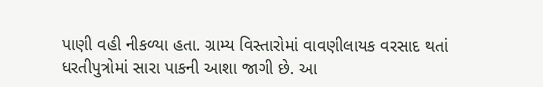પાણી વહી નીકળ્યા હતા. ગ્રામ્ય વિસ્તારોમાં વાવણીલાયક વરસાદ થતાં ધરતીપુત્રોમાં સારા પાકની આશા જાગી છે. આ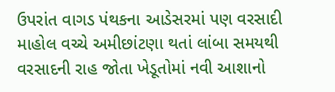ઉપરાંત વાગડ પંથકના આડેસરમાં પણ વરસાદી માહોલ વચ્ચે અમીછાંટણા થતાં લાંબા સમયથી વરસાદની રાહ જોતા ખેડૂતોમાં નવી આશાનો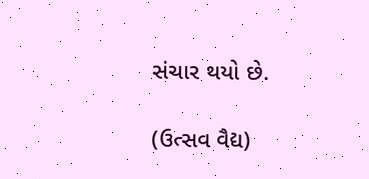સંચાર થયો છે.

(ઉત્સવ વૈદ્ય)